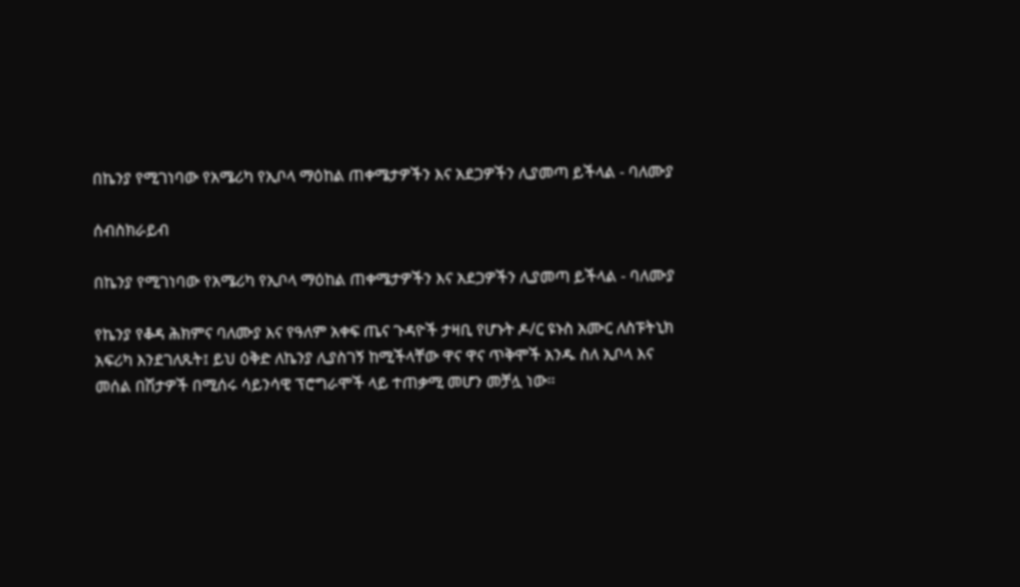በኬንያ የሚገነባው የአሜሪካ የኢቦላ ማዕከል ጠቀሜታዎችን እና አደጋዎችን ሊያመጣ ይችላል - ባለሙያ

ሰብስክራይብ

በኬንያ የሚገነባው የአሜሪካ የኢቦላ ማዕከል ጠቀሜታዎችን እና አደጋዎችን ሊያመጣ ይችላል - ባለሙያ

የኬንያ የቆዳ ሕክምና ባለሙያ እና የዓለም አቀፍ ጤና ጉዳዮች ታዛቢ የሆኑት ዶ/ር ዩኑስ አሙር ለስፑትኒክ አፍሪካ እንደገለጹት፤ ይህ ዕቅድ ለኬንያ ሊያስገኝ ከሚችላቸው ዋና ዋና ጥቅሞች አንዱ ስለ ኢቦላ እና መሰል በሽታዎች በሚሰሩ ሳይንሳዊ ፕሮግራሞች ላይ ተጠቃሚ መሆን መቻሏ ነው።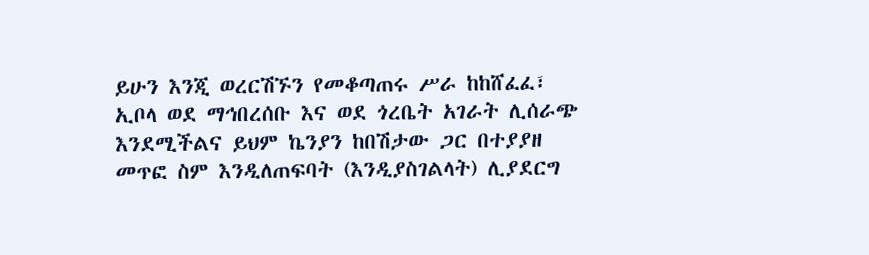ይሁን እንጂ ወረርሽኙን የመቆጣጠሩ ሥራ ከከሸፈፈ፣ ኢቦላ ወደ ማኅበረሰቡ እና ወደ ጎረቤት አገራት ሊሰራጭ እንደሚችልና ይህም ኬንያን ከበሽታው ጋር በተያያዘ መጥፎ ስም እንዲለጠፍባት (እንዲያስገልላት) ሊያደርግ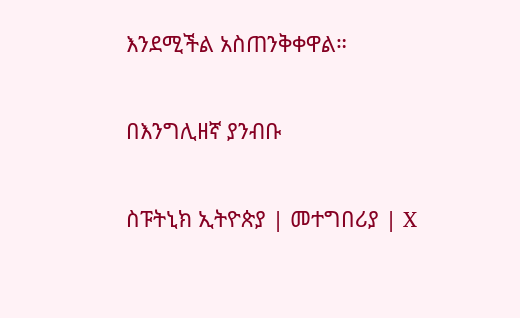እንደሚችል አስጠንቅቀዋል።

በእንግሊዘኛ ያንብቡ

ስፑትኒክ ኢትዮጵያ | መተግበሪያ | X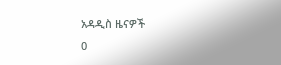አዳዲስ ዜናዎች
0